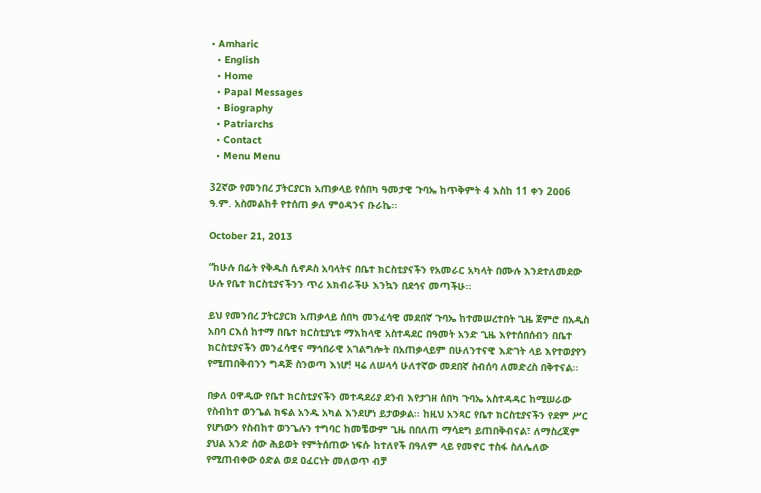• Amharic
  • English
  • Home
  • Papal Messages
  • Biography
  • Patriarchs
  • Contact
  • Menu Menu

32ኛው የመንበረ ፓትርያርክ አጠቃላይ የሰበካ ዓመታዊ ጉባኤ ከጥቅምት 4 እስከ 11 ቀን 2ዐዐ6 ዓ.ም. አስመልከቶ የተሰጠ ቃለ ምዕዳንና ቡራኬ፡፡

October 21, 2013

“ከሁሉ በፊት የቅዱስ ሲኖዶስ አባላትና በቤተ ክርስቲያናችን የአመራር አካላት በሙሉ እንደተለመደው ሁሉ የቤተ ክርስቲያናችንን ጥሪ አክብራችሁ እንኳን በደኅና መጣችሁ፡፡

ይህ የመንበረ ፓትርያርክ አጠቃላይ ሰበካ መንፈሳዊ መደበኛ ጉባኤ ከተመሠረተበት ጊዜ ጀምሮ በአዲስ አበባ ርእሰ ከተማ በቤተ ክርስቲያኒቱ ማእከላዊ አስተዳደር በዓመት አንድ ጊዜ እየተሰበሰብን በቤተ ክርስቲያናችን መንፈሳዊና ማኅበራዊ አገልግሎት በአጠቃላይም በሁለንተናዊ እድገት ላይ እየተወያየን የሚጠበቅብንን ግዳጅ ስንወጣ እነሆ! ዛሬ ለሠላሳ ሁለተኛው መደበኛ ስብሰባ ለመድረስ በቅተናል፡፡

በቃለ ዐዋዲው የቤተ ክርስቲያናችን መተዳደሪያ ደንብ እየታገዘ ሰበካ ጉባኤ አስተዳዳር ከሚሠራው የስብከተ ወንጌል ክፍል አንዱ አካል እንደሆነ ይታወቃል፡፡ ከዚህ አንጻር የቤተ ክርስቲያናችን የደም ሥር የሆነውን የስብከተ ወንጌሉን ተግባር ከመቼውም ጊዜ በበለጠ ማሳደግ ይጠበቅብናል፣ ለማስረጃም ያህል አንድ ሰው ሕይወት የምትሰጠው ነፍሱ ከተለየች በዓለም ላይ የመኖር ተስፋ ስለሌለው የሚጠብቀው ዕድል ወደ ዐፈርነት መለወጥ ብቻ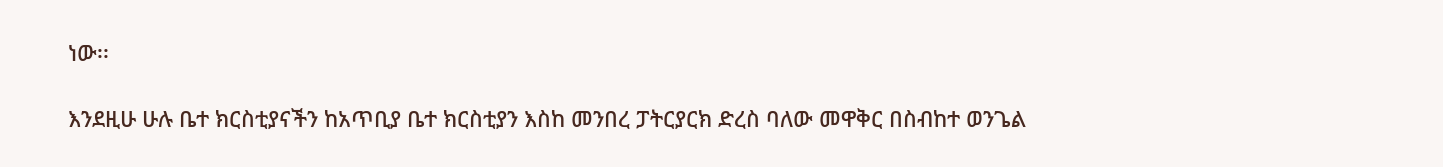ነው፡፡

እንደዚሁ ሁሉ ቤተ ክርስቲያናችን ከአጥቢያ ቤተ ክርስቲያን እስከ መንበረ ፓትርያርክ ድረስ ባለው መዋቅር በስብከተ ወንጌል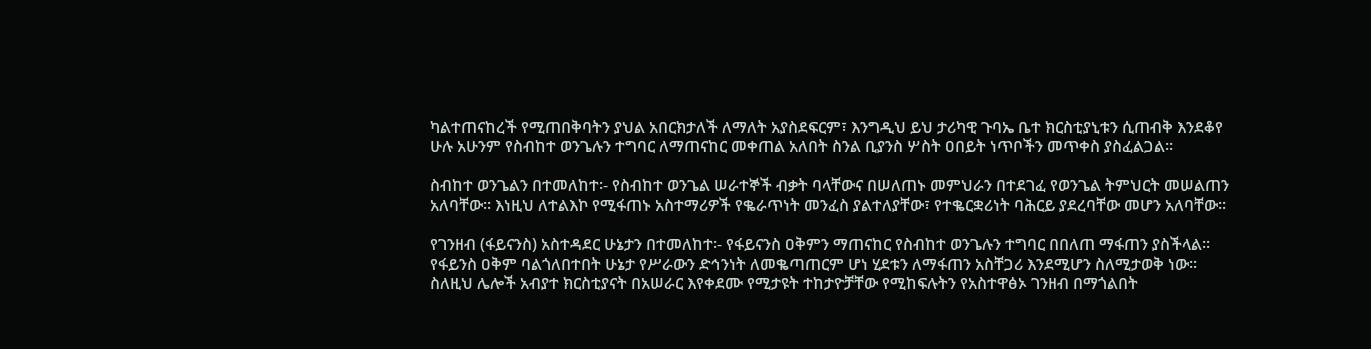ካልተጠናከረች የሚጠበቅባትን ያህል አበርክታለች ለማለት አያስደፍርም፣ እንግዲህ ይህ ታሪካዊ ጉባኤ ቤተ ክርስቲያኒቱን ሲጠብቅ እንደቆየ ሁሉ አሁንም የስብከተ ወንጌሉን ተግባር ለማጠናከር መቀጠል አለበት ስንል ቢያንስ ሦስት ዐበይት ነጥቦችን መጥቀስ ያስፈልጋል፡፡

ስብከተ ወንጌልን በተመለከተ፡- የስብከተ ወንጌል ሠራተኞች ብቃት ባላቸውና በሠለጠኑ መምህራን በተደገፈ የወንጌል ትምህርት መሠልጠን አለባቸው፡፡ እነዚህ ለተልእኮ የሚፋጠኑ አስተማሪዎች የቈራጥነት መንፈስ ያልተለያቸው፣ የተቈርቋሪነት ባሕርይ ያደረባቸው መሆን አለባቸው፡፡

የገንዘብ (ፋይናንስ) አስተዳደር ሁኔታን በተመለከተ፡- የፋይናንስ ዐቅምን ማጠናከር የስብከተ ወንጌሉን ተግባር በበለጠ ማፋጠን ያስችላል፡፡ የፋይንስ ዐቅም ባልጎለበተበት ሁኔታ የሥራውን ድኅንነት ለመቈጣጠርም ሆነ ሂደቱን ለማፋጠን አስቸጋሪ እንደሚሆን ስለሚታወቅ ነው፡፡ ስለዚህ ሌሎች አብያተ ክርስቲያናት በአሠራር እየቀደሙ የሚታዩት ተከታዮቻቸው የሚከፍሉትን የአስተዋፅኦ ገንዘብ በማጎልበት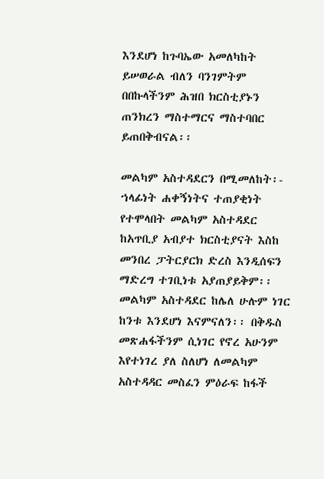እንደሆነ ከጉባኤው አመለካከት ይሠወራል ብለን ባንገምትም በበኩላችንም ሕዝበ ክርስቲያኑን ጠንክረን ማስተማርና ማስተባበር ይጠበቅብናል፡፡

መልካም አስተዳደርን በሚመለከት፡- ኀላፊነት ሐቀኝነትና ተጠያቂነት የተሞላበት መልካም አስተዳደር ከአጥቢያ አብያተ ክርስቲያናት እስከ መንበረ ፓትርያርክ ድረስ እንዲሰፍን ማድረግ ተገቢነቱ አያጠያይቅም፡፡ መልካም አስተዳደር ከሌለ ሁሉም ነገር ከንቱ እንደሆነ እናምናለን፡፡ በቅዱስ መጽሐፋችንም ሲነገር የኖረ አሁንም እየተነገረ ያለ ስለሆነ ለመልካም አስተዳዳር መስፈን ምዕራፍ ከፋች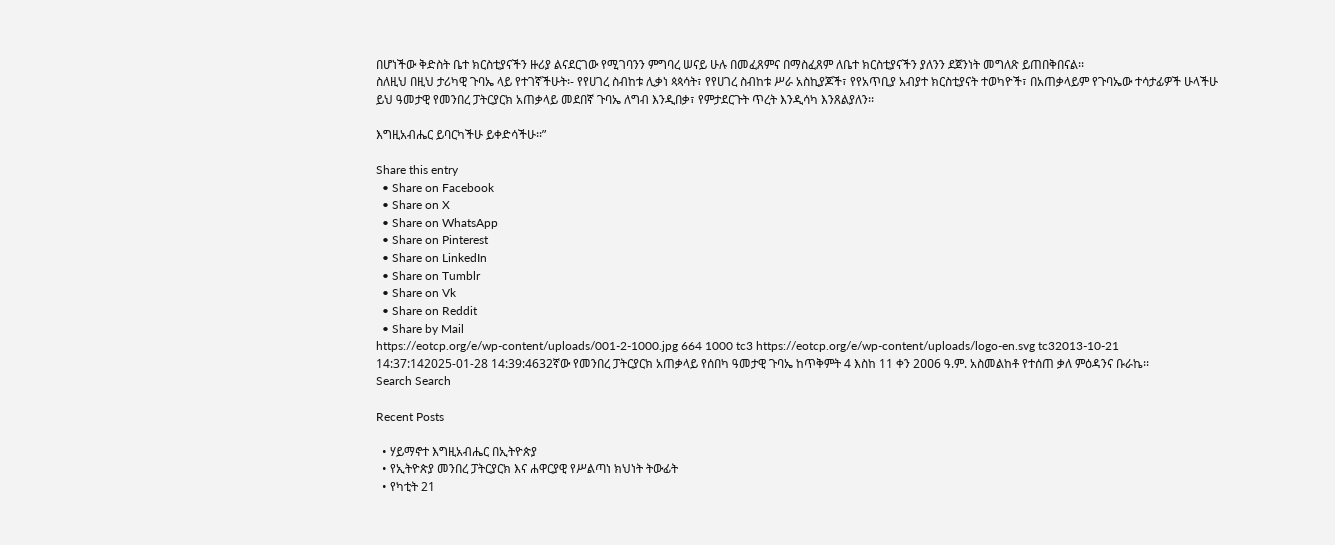በሆነችው ቅድስት ቤተ ክርስቲያናችን ዙሪያ ልናደርገው የሚገባንን ምግባረ ሠናይ ሁሉ በመፈጸምና በማስፈጸም ለቤተ ክርስቲያናችን ያለንን ደጀንነት መግለጽ ይጠበቅበናል፡፡
ስለዚህ በዚህ ታሪካዊ ጉባኤ ላይ የተገኛችሁት፡- የየሀገረ ስብከቱ ሊቃነ ጳጳሳት፣ የየሀገረ ስብከቱ ሥራ አስኪያጆች፣ የየአጥቢያ አብያተ ክርስቲያናት ተወካዮች፣ በአጠቃላይም የጉባኤው ተሳታፊዎች ሁላችሁ ይህ ዓመታዊ የመንበረ ፓትርያርክ አጠቃላይ መደበኛ ጉባኤ ለግብ እንዲበቃ፣ የምታደርጉት ጥረት እንዲሳካ እንጸልያለን፡፡

እግዚአብሔር ይባርካችሁ ይቀድሳችሁ፡፡”

Share this entry
  • Share on Facebook
  • Share on X
  • Share on WhatsApp
  • Share on Pinterest
  • Share on LinkedIn
  • Share on Tumblr
  • Share on Vk
  • Share on Reddit
  • Share by Mail
https://eotcp.org/e/wp-content/uploads/001-2-1000.jpg 664 1000 tc3 https://eotcp.org/e/wp-content/uploads/logo-en.svg tc32013-10-21 14:37:142025-01-28 14:39:4632ኛው የመንበረ ፓትርያርክ አጠቃላይ የሰበካ ዓመታዊ ጉባኤ ከጥቅምት 4 እስከ 11 ቀን 2ዐዐ6 ዓ.ም. አስመልከቶ የተሰጠ ቃለ ምዕዳንና ቡራኬ፡፡
Search Search

Recent Posts

  • ሃይማኖተ እግዚአብሔር በኢትዮጵያ
  • የኢትዮጵያ መንበረ ፓትርያርክ እና ሐዋርያዊ የሥልጣነ ክህነት ትውፊት
  • የካቲት 21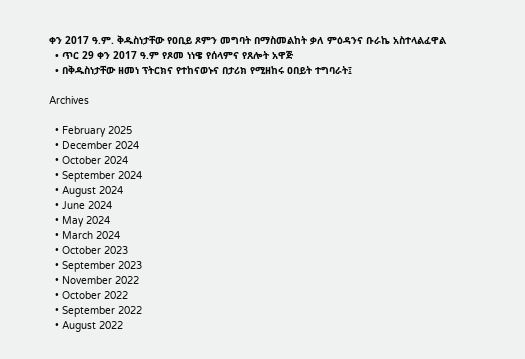ቀን 2017 ዓ.ም. ቅዱስነታቸው የዐቢይ ጾምን መግባት በማስመልከት ቃለ ምዕዳንና ቡራኬ አስተላልፈዋል
  • ጥር 29 ቀን 2017 ዓ.ም የጾመ ነነዌ የሰላምና የጸሎት አዋጅ
  • በቅዱስነታቸው ዘመነ ፕትርክና የተከናወኑና በታሪክ የሚዘከሩ ዐበይት ተግባራት፤

Archives

  • February 2025
  • December 2024
  • October 2024
  • September 2024
  • August 2024
  • June 2024
  • May 2024
  • March 2024
  • October 2023
  • September 2023
  • November 2022
  • October 2022
  • September 2022
  • August 2022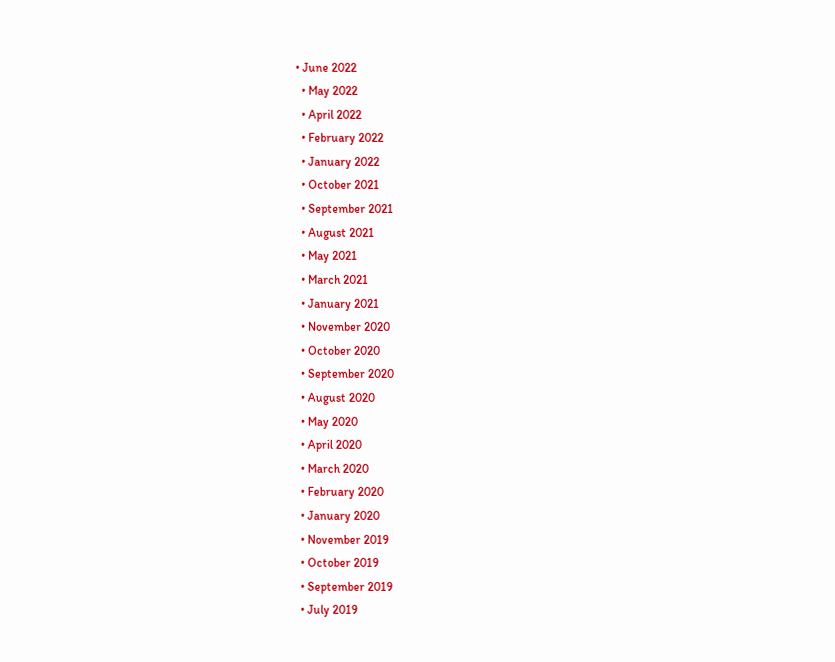• June 2022
  • May 2022
  • April 2022
  • February 2022
  • January 2022
  • October 2021
  • September 2021
  • August 2021
  • May 2021
  • March 2021
  • January 2021
  • November 2020
  • October 2020
  • September 2020
  • August 2020
  • May 2020
  • April 2020
  • March 2020
  • February 2020
  • January 2020
  • November 2019
  • October 2019
  • September 2019
  • July 2019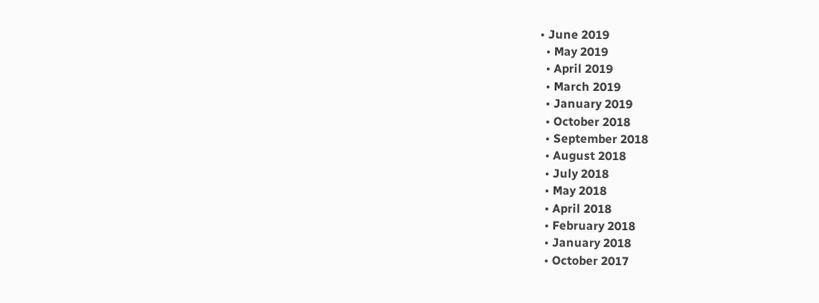• June 2019
  • May 2019
  • April 2019
  • March 2019
  • January 2019
  • October 2018
  • September 2018
  • August 2018
  • July 2018
  • May 2018
  • April 2018
  • February 2018
  • January 2018
  • October 2017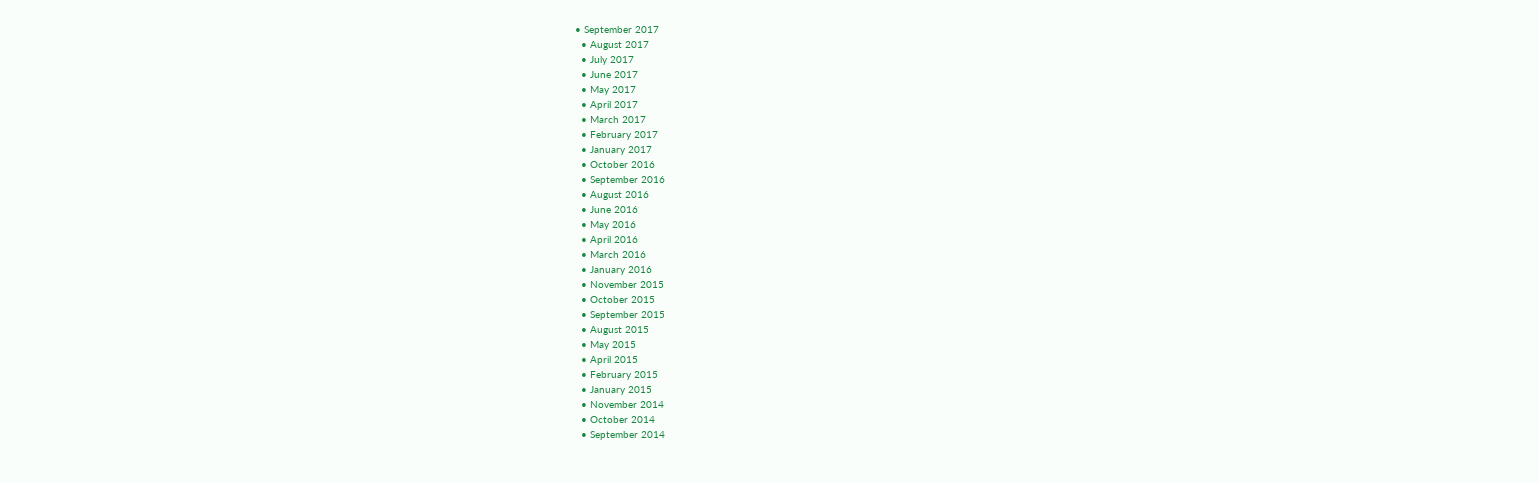• September 2017
  • August 2017
  • July 2017
  • June 2017
  • May 2017
  • April 2017
  • March 2017
  • February 2017
  • January 2017
  • October 2016
  • September 2016
  • August 2016
  • June 2016
  • May 2016
  • April 2016
  • March 2016
  • January 2016
  • November 2015
  • October 2015
  • September 2015
  • August 2015
  • May 2015
  • April 2015
  • February 2015
  • January 2015
  • November 2014
  • October 2014
  • September 2014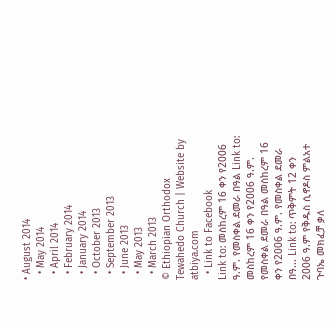• August 2014
  • May 2014
  • April 2014
  • February 2014
  • January 2014
  • October 2013
  • September 2013
  • June 2013
  • May 2013
  • March 2013
© Ethiopian Orthodox Tewahedo Church | Website by atbiya.com
  • Link to Facebook
Link to: መስከረም 16 ቀን የ2006 ዓ.ም. የመስቀል ደመራ በዓል Link to: መስከረም 16 ቀን የ2006 ዓ.ም. የመስቀል ደመራ በዓል መስከረም 16 ቀን የ2006 ዓ.ም. የመስቀል ደመራ በዓ... Link to: ጥቅምት 12 ቀን 2006 ዓ.ም የቅዱስ ሲኖዶስ ምልአተ ጉባኤ መክፈቻ ቃለ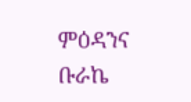ምዕዳንና ቡራኬ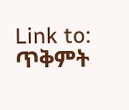Link to: ጥቅምት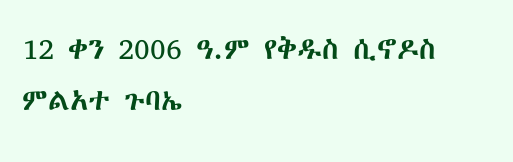12 ቀን 2006 ዓ.ም የቅዱስ ሲኖዶስ ምልአተ ጉባኤ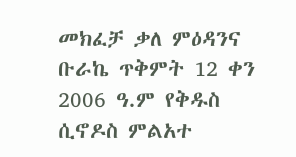መክፈቻ ቃለ ምዕዳንና ቡራኬ ጥቅምት 12 ቀን 2006 ዓ.ም የቅዱስ ሲኖዶስ ምልአተ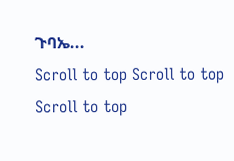ጉባኤ...
Scroll to top Scroll to top Scroll to top